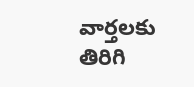వార్తలకు తిరిగి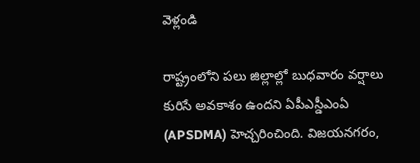వెళ్లండి

రాష్ట్రంలోని పలు జిల్లాల్లో బుధవారం వర్షాలు కురిసే అవకాశం ఉందని ఏపీఎస్డీఎంఏ (APSDMA) హెచ్చరించింది. విజయనగరం,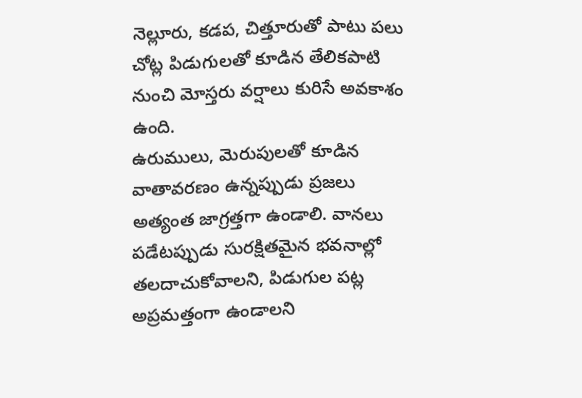నెల్లూరు, కడప, చిత్తూరుతో పాటు పలు చోట్ల పిడుగులతో కూడిన తేలికపాటి నుంచి మోస్తరు వర్షాలు కురిసే అవకాశం ఉంది.
ఉరుములు, మెరుపులతో కూడిన వాతావరణం ఉన్నప్పుడు ప్రజలు అత్యంత జాగ్రత్తగా ఉండాలి. వానలు పడేటప్పుడు సురక్షితమైన భవనాల్లో తలదాచుకోవాలని, పిడుగుల పట్ల అప్రమత్తంగా ఉండాలని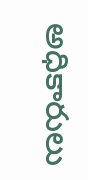అధికారులు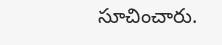సూచించారు.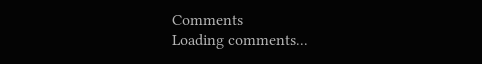Comments
Loading comments...